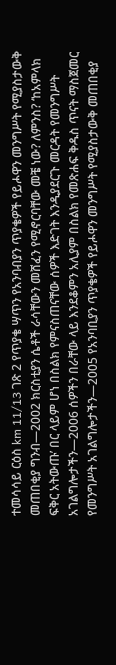ተመሳሳይ ርዕስ km 11/13 ገጽ 2 የጥያቄ ሣጥን የአንባብያን ጥያቄዎች የይሖዋን መንግሥት የሚያስታውቅ መጠበቂያ ግንብ—2002 ክርስቲያን ሴቶች ራሳቸውን መሸፈን የሚኖርባቸው መቼ ነው? ለምንስ? ‘ከአምላክ ፍቅር አትውጡ’ በር ላይም ሆነ በስልክ የምናስጠናቸው ሰዎች እድገት እንዲያደርጉ መርዳት የመንግሥት አገልግሎታችን—2006 ሰዎችን በራቸው ላይ እንደቆምን አሊያም በስልክ የመጽሐፍ ቅዱስ ጥናት ማስጀመር የመንግሥት አገልግሎታችን—2005 የአንባቢያን ጥያቄዎች የይሖዋን መንግሥት የሚያስታውቅ መጠበቂያ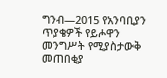ግንብ—2015 የአንባቢያን ጥያቄዎች የይሖዋን መንግሥት የሚያስታውቅ መጠበቂያ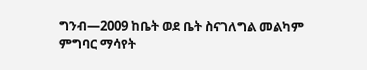ግንብ—2009 ከቤት ወደ ቤት ስናገለግል መልካም ምግባር ማሳየት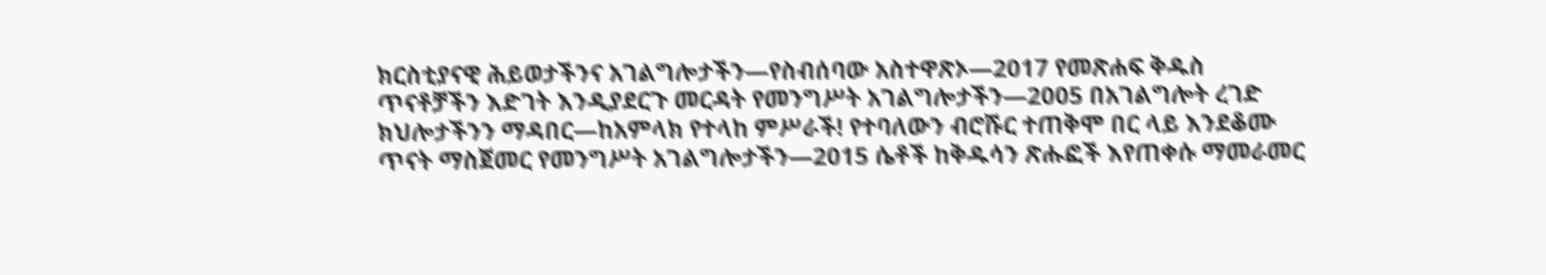ክርስቲያናዊ ሕይወታችንና አገልግሎታችን—የስብሰባው አስተዋጽኦ—2017 የመጽሐፍ ቅዱስ ጥናቶቻችን እድገት እንዲያደርጉ መርዳት የመንግሥት አገልግሎታችን—2005 በአገልግሎት ረገድ ክህሎታችንን ማዳበር—ከአምላክ የተላከ ምሥራች! የተባለውን ብሮሹር ተጠቅሞ በር ላይ እንደቆሙ ጥናት ማስጀመር የመንግሥት አገልግሎታችን—2015 ሴቶች ከቅዱሳን ጽሑፎች እየጠቀሱ ማመራመር